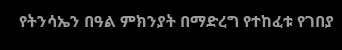የትንሳኤን በዓል ምክንያት በማድረግ የተከፈቱ የገበያ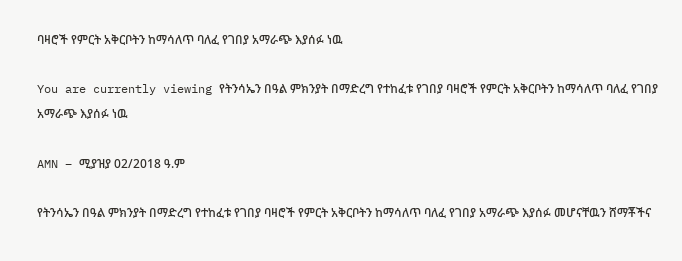ባዛሮች የምርት አቅርቦትን ከማሳለጥ ባለፈ የገበያ አማራጭ እያሰፉ ነዉ

You are currently viewing የትንሳኤን በዓል ምክንያት በማድረግ የተከፈቱ የገበያ ባዛሮች የምርት አቅርቦትን ከማሳለጥ ባለፈ የገበያ አማራጭ እያሰፉ ነዉ

AMN – ሚያዝያ 02/2018 ዓ.ም

የትንሳኤን በዓል ምክንያት በማድረግ የተከፈቱ የገበያ ባዛሮች የምርት አቅርቦትን ከማሳለጥ ባለፈ የገበያ አማራጭ እያሰፉ መሆናቸዉን ሸማቾችና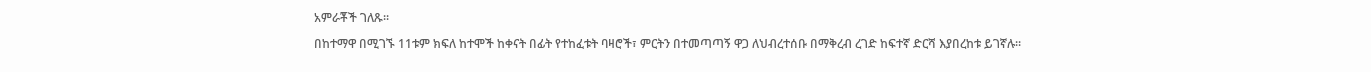አምራቾች ገለጹ፡፡

በከተማዋ በሚገኙ 11ቱም ክፍለ ከተሞች ከቀናት በፊት የተከፈቱት ባዛሮች፣ ምርትን በተመጣጣኝ ዋጋ ለህብረተሰቡ በማቅረብ ረገድ ከፍተኛ ድርሻ እያበረከቱ ይገኛሉ።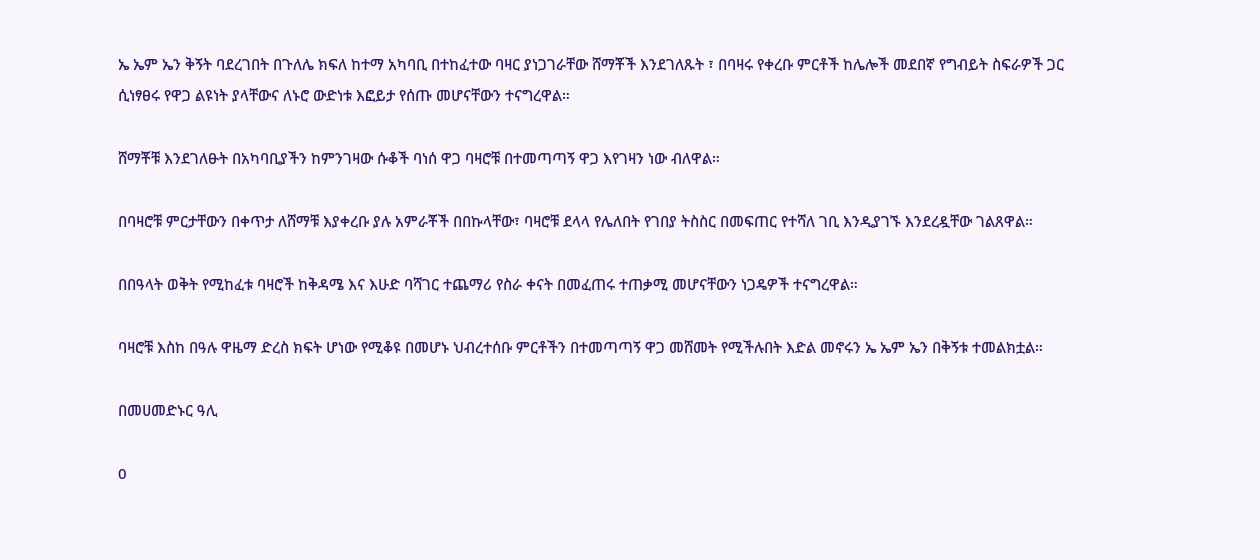ኤ ኤም ኤን ቅኝት ባደረገበት በጉለሌ ክፍለ ከተማ አካባቢ በተከፈተው ባዛር ያነጋገራቸው ሸማቾች እንደገለጹት ፣ በባዛሩ የቀረቡ ምርቶች ከሌሎች መደበኛ የግብይት ስፍራዎች ጋር ሲነፃፀሩ የዋጋ ልዩነት ያላቸውና ለኑሮ ውድነቱ እፎይታ የሰጡ መሆናቸውን ተናግረዋል።

ሸማቾቹ እንደገለፁት በአካባቢያችን ከምንገዛው ሱቆች ባነሰ ዋጋ ባዛሮቹ በተመጣጣኝ ዋጋ እየገዛን ነው ብለዋል።

በባዛሮቹ ምርታቸውን በቀጥታ ለሸማቹ እያቀረቡ ያሉ አምራቾች በበኩላቸው፣ ባዛሮቹ ደላላ የሌለበት የገበያ ትስስር በመፍጠር የተሻለ ገቢ እንዲያገኙ እንደረዷቸው ገልጸዋል።

በበዓላት ወቅት የሚከፈቱ ባዛሮች ከቅዳሜ እና እሁድ ባሻገር ተጨማሪ የስራ ቀናት በመፈጠሩ ተጠቃሚ መሆናቸውን ነጋዴዎች ተናግረዋል።

ባዛሮቹ እስከ በዓሉ ዋዜማ ድረስ ክፍት ሆነው የሚቆዩ በመሆኑ ህብረተሰቡ ምርቶችን በተመጣጣኝ ዋጋ መሸመት የሚችሉበት እድል መኖሩን ኤ ኤም ኤን በቅኝቱ ተመልክቷል።

በመሀመድኑር ዓሊ

0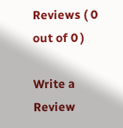Reviews ( 0 out of 0 )

Write a Review